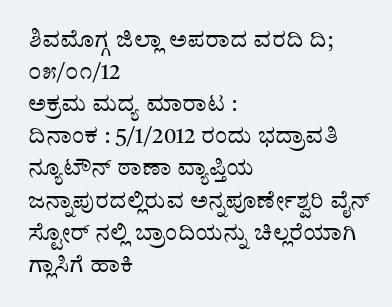ಶಿವಮೊಗ್ಗ ಜಿಲ್ಲಾ ಅಪರಾದ ವರದಿ ದಿ; ೦೫/೦೧/12
ಅಕ್ರಮ ಮದ್ಯ ಮಾರಾಟ :
ದಿನಾಂಕ : 5/1/2012 ರಂದು ಭದ್ರಾವತಿ ನ್ಯೂಟೌನ್ ಠಾಣಾ ವ್ಯಾಪ್ತಿಯ ಜನ್ನಾಪುರದಲ್ಲಿರುವ ಅನ್ನಪೂರ್ಣೇಶ್ವರಿ ವೈನ್ ಸ್ಟೋರ್ ನಲ್ಲಿ ಬ್ರಾಂದಿಯನ್ನು ಚಿಲ್ಲರೆಯಾಗಿ ಗ್ಲಾಸಿಗೆ ಹಾಕಿ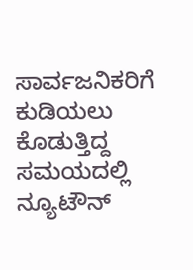ಸಾರ್ವಜನಿಕರಿಗೆ ಕುಡಿಯಲು ಕೊಡುತ್ತಿದ್ದ ಸಮಯದಲ್ಲಿ ನ್ಯೂಟೌನ್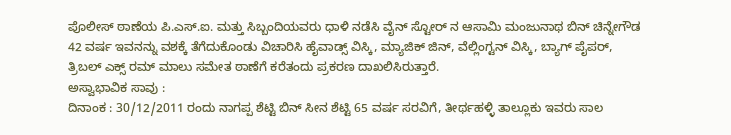ಪೊಲೀಸ್ ಠಾಣೆಯ ಪಿ.ಎಸ್.ಐ. ಮತ್ತು ಸಿಬ್ಬಂದಿಯವರು ಧಾಳಿ ನಡೆಸಿ ವೈನ್ ಸ್ಟೋರ್ ನ ಆಸಾಮಿ ಮಂಜುನಾಥ ಬಿನ್ ಚಿನ್ನೇಗೌಡ 42 ವರ್ಷ ಇವನನ್ನು ವಶಕ್ಕೆ ತೆಗೆದುಕೊಂಡು ವಿಚಾರಿಸಿ ಹೈವಾಡ್ಸ್ ವಿಸ್ಕಿ, ಮ್ಯಾಜಿಕ್ ಜಿನ್, ವೆಲ್ಲಿಂಗ್ಟನ್ ವಿಸ್ಕಿ, ಬ್ಯಾಗ್ ಪೈಪರ್, ತ್ರಿಬಲ್ ಎಕ್ಸ್ ರಮ್ ಮಾಲು ಸಮೇತ ಠಾಣೆಗೆ ಕರೆತಂದು ಪ್ರಕರಣ ದಾಖಲಿಸಿರುತ್ತಾರೆ.
ಅಸ್ವಾಭಾವಿಕ ಸಾವು :
ದಿನಾಂಕ : 30/12/2011 ರಂದು ನಾಗಪ್ಪ ಶೆಟ್ಟಿ ಬಿನ್ ಸೀನ ಶೆಟ್ಟಿ 65 ವರ್ಷ ಸರವಿಗೆ, ತೀರ್ಥಹಳ್ಳಿ ತಾಲ್ಲೂಕು ಇವರು ಸಾಲ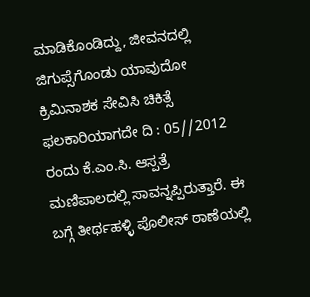ಮಾಡಿಕೊಂಡಿದ್ದು, ಜೀವನದಲ್ಲಿ ಜಿಗುಪ್ಸೆಗೊಂಡು ಯಾವುದೋ ಕ್ರಿಮಿನಾಶಕ ಸೇವಿಸಿ ಚಿಕಿತ್ಸೆ ಫಲಕಾರಿಯಾಗದೇ ದಿ : 05//2012 ರಂದು ಕೆ.ಎಂ.ಸಿ. ಆಸ್ಪತ್ರೆ ಮಣಿಪಾಲದಲ್ಲಿ ಸಾವನ್ನಪ್ಪಿರುತ್ತಾರೆ. ಈ ಬಗ್ಗೆ ತೀರ್ಥಹಳ್ಳಿ ಪೊಲೀಸ್ ಠಾಣೆಯಲ್ಲಿ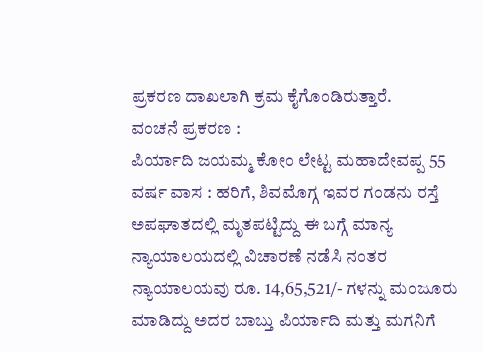ಪ್ರಕರಣ ದಾಖಲಾಗಿ ಕ್ರಮ ಕೈಗೊಂಡಿರುತ್ತಾರೆ.
ವಂಚನೆ ಪ್ರಕರಣ :
ಪಿರ್ಯಾದಿ ಜಯಮ್ಮ ಕೋಂ ಲೇಟ್ಟ ಮಹಾದೇವಪ್ಪ 55 ವರ್ಷ ವಾಸ : ಹರಿಗೆ, ಶಿವಮೊಗ್ಗ ಇವರ ಗಂಡನು ರಸ್ತೆ ಅಪಘಾತದಲ್ಲಿ ಮೃತಪಟ್ಟಿದ್ದು ಈ ಬಗ್ಗೆ ಮಾನ್ಯ ನ್ಯಾಯಾಲಯದಲ್ಲಿ ವಿಚಾರಣೆ ನಡೆಸಿ ನಂತರ ನ್ಯಾಯಾಲಯವು ರೂ. 14,65,521/- ಗಳನ್ನು ಮಂಜೂರು ಮಾಡಿದ್ದು ಅದರ ಬಾಬ್ತು ಪಿರ್ಯಾದಿ ಮತ್ತು ಮಗನಿಗೆ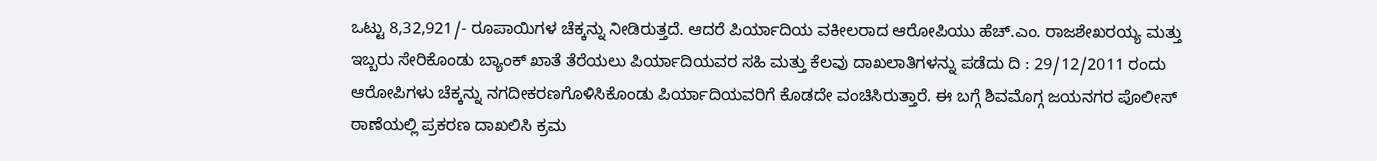ಒಟ್ಟು 8,32,921/- ರೂಪಾಯಿಗಳ ಚೆಕ್ಕನ್ನು ನೀಡಿರುತ್ತದೆ. ಆದರೆ ಪಿರ್ಯಾದಿಯ ವಕೀಲರಾದ ಆರೋಪಿಯು ಹೆಚ್.ಎಂ. ರಾಜಶೇಖರಯ್ಯ ಮತ್ತು ಇಬ್ಬರು ಸೇರಿಕೊಂಡು ಬ್ಯಾಂಕ್ ಖಾತೆ ತೆರೆಯಲು ಪಿರ್ಯಾದಿಯವರ ಸಹಿ ಮತ್ತು ಕೆಲವು ದಾಖಲಾತಿಗಳನ್ನು ಪಡೆದು ದಿ : 29/12/2011 ರಂದು ಆರೋಪಿಗಳು ಚೆಕ್ಕನ್ನು ನಗದೀಕರಣಗೊಳಿಸಿಕೊಂಡು ಪಿರ್ಯಾದಿಯವರಿಗೆ ಕೊಡದೇ ವಂಚಿಸಿರುತ್ತಾರೆ. ಈ ಬಗ್ಗೆ ಶಿವಮೊಗ್ಗ ಜಯನಗರ ಪೊಲೀಸ್ ಠಾಣೆಯಲ್ಲಿ ಪ್ರಕರಣ ದಾಖಲಿಸಿ ಕ್ರಮ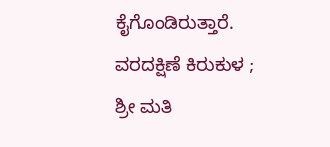ಕೈಗೊಂಡಿರುತ್ತಾರೆ.
ವರದಕ್ಷಿಣೆ ಕಿರುಕುಳ ;
ಶ್ರೀ ಮತಿ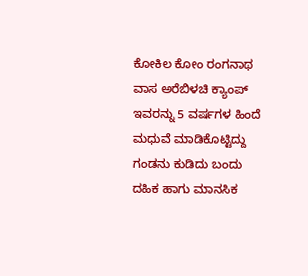ಕೋಕಿಲ ಕೋಂ ರಂಗನಾಥ ವಾಸ ಅರೆಬಿಳಚಿ ಕ್ಯಾಂಪ್ ಇವರನ್ನು 5 ವರ್ಷಗಳ ಹಿಂದೆ ಮಧುವೆ ಮಾಡಿಕೊಟ್ಟಿದ್ದು ಗಂಡನು ಕುಡಿದು ಬಂದು ದಹಿಕ ಹಾಗು ಮಾನಸಿಕ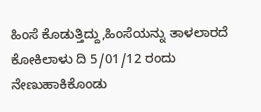ಹಿಂಸೆ ಕೊಡುತ್ತಿದ್ದು,ಹಿಂಸೆಯನ್ನು ತಾಳಲಾರದೆ ಕೋಕಿಲಾಳು ದಿ 5/01/12 ರಂದು ನೇಣುಹಾಕಿಕೊಂಡು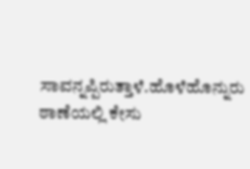ಸಾವನ್ನಪ್ಪಿರುತ್ತಾಳೆ.ಹೊಳೆಹೊನ್ನುರು ಠಾಣೆಯಲ್ಲಿ ಕೇಸು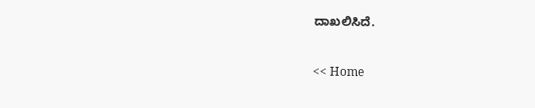ದಾಖಲಿಸಿದೆ.


<< Home